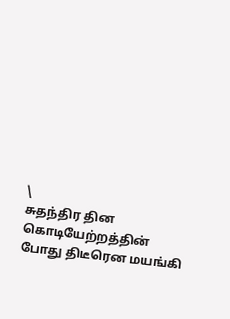\
சுதந்திர தின கொடியேற்றத்தின் போது திடீரென மயங்கி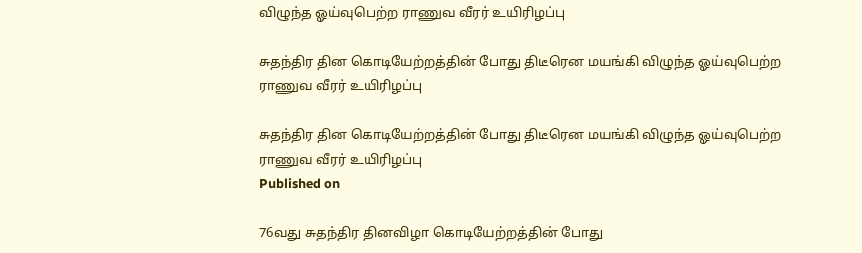விழுந்த ஓய்வுபெற்ற ராணுவ வீரர் உயிரிழப்பு

சுதந்திர தின கொடியேற்றத்தின் போது திடீரென மயங்கி விழுந்த ஓய்வுபெற்ற ராணுவ வீரர் உயிரிழப்பு

சுதந்திர தின கொடியேற்றத்தின் போது திடீரென மயங்கி விழுந்த ஓய்வுபெற்ற ராணுவ வீரர் உயிரிழப்பு
Published on

76வது சுதந்திர தினவிழா கொடியேற்றத்தின் போது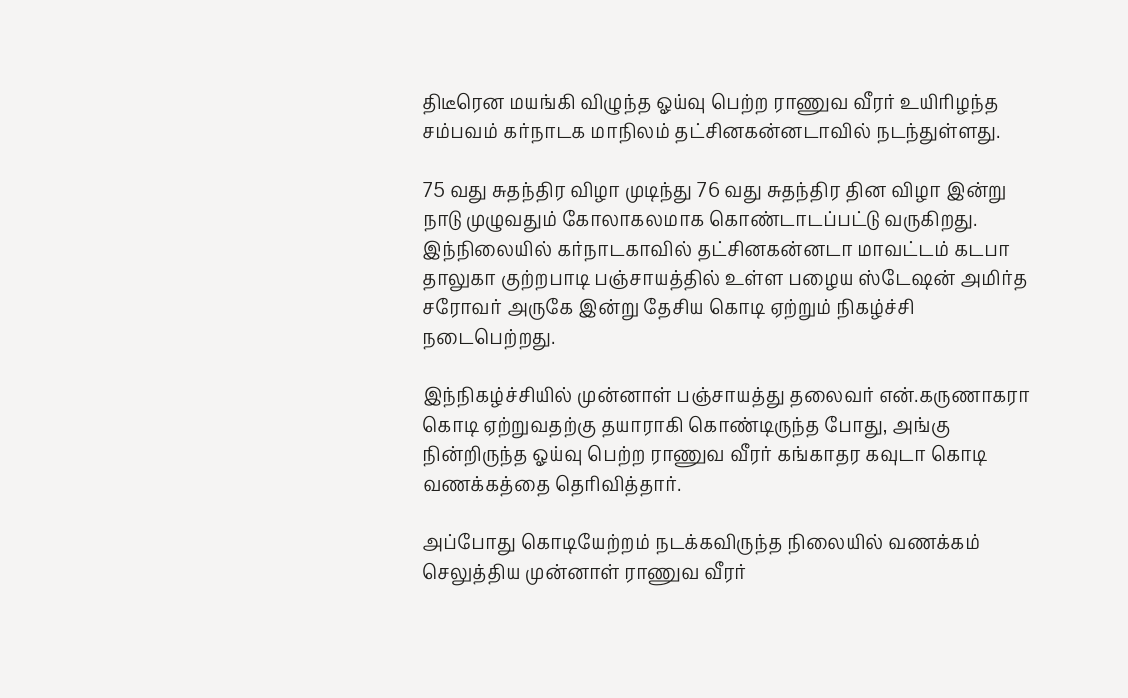திடீரென மயங்கி விழுந்த ஓய்வு பெற்ற ராணுவ வீரர் உயிரிழந்த சம்பவம் கர்நாடக மாநிலம் தட்சினகன்னடாவில் நடந்துள்ளது.

75 வது சுதந்திர விழா முடிந்து 76 வது சுதந்திர தின விழா இன்று நாடு முழுவதும் கோலாகலமாக கொண்டாடப்பட்டு வருகிறது. இந்நிலையில் கர்நாடகாவில் தட்சினகன்னடா மாவட்டம் கடபா தாலுகா குற்றபாடி பஞ்சாயத்தில் உள்ள பழைய ஸ்டேஷன் அமிர்த சரோவர் அருகே இன்று தேசிய கொடி ஏற்றும் நிகழ்ச்சி நடைபெற்றது.

இந்நிகழ்ச்சியில் முன்னாள் பஞ்சாயத்து தலைவர் என்.கருணாகரா கொடி ஏற்றுவதற்கு தயாராகி கொண்டிருந்த போது, அங்கு நின்றிருந்த ஓய்வு பெற்ற ராணுவ வீரர் கங்காதர கவுடா கொடி வணக்கத்தை தெரிவித்தார்.

அப்போது கொடியேற்றம் நடக்கவிருந்த நிலையில் வணக்கம் செலுத்திய முன்னாள் ராணுவ வீரர்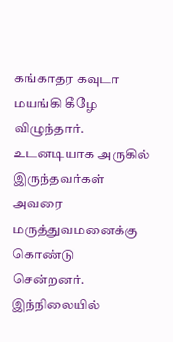கங்காதர கவுடா மயங்கி கீழே விழுந்தார். உடனடியாக அருகில் இருந்தவர்கள் அவரை மருத்துவமனைக்கு கொண்டு சென்றனர். இந்நிலையில்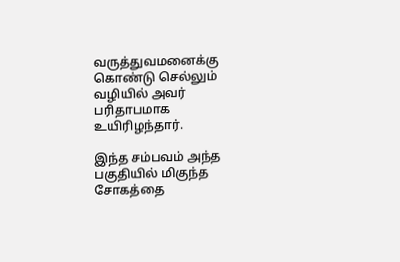வருத்துவமனைக்கு கொண்டு செல்லும் வழியில் அவர் பரிதாபமாக உயிரிழந்தார்.

இந்த சம்பவம் அந்த பகுதியில் மிகுந்த சோகத்தை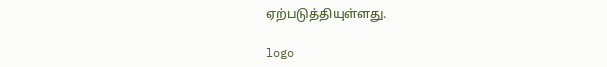ஏற்படுத்தியுள்ளது.

logo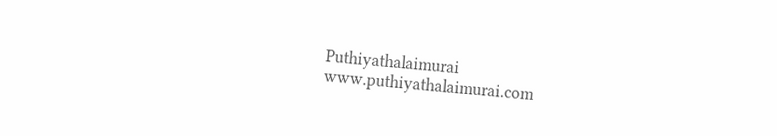Puthiyathalaimurai
www.puthiyathalaimurai.com